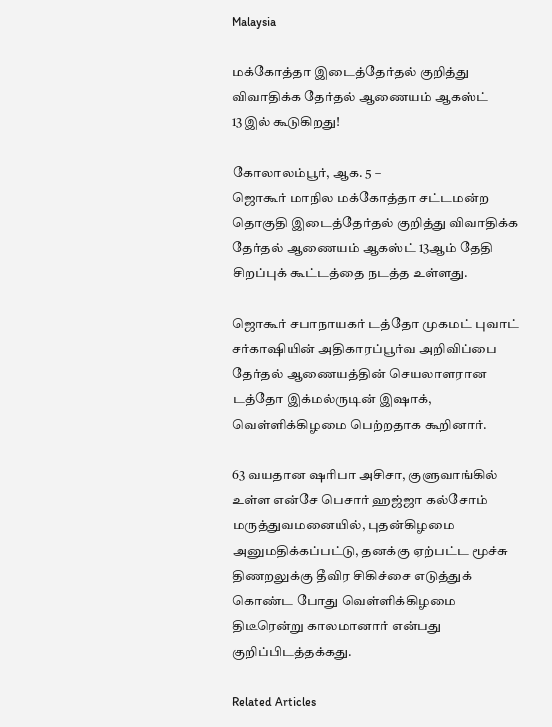Malaysia

மக்கோத்தா இடைத்தேர்தல் குறித்து விவாதிக்க தேர்தல் ஆணையம் ஆகஸ்ட் 13இல் கூடுகிறது!

கோலாலம்பூர், ஆக. 5 –
ஜொகூர் மாநில மக்கோத்தா சட்டமன்ற தொகுதி இடைத்தேர்தல் குறித்து விவாதிக்க தேர்தல் ஆணையம் ஆகஸ்ட் 13ஆம் தேதி சிறப்புக் கூட்டத்தை நடத்த உள்ளது.

ஜொகூர் சபாநாயகர் டத்தோ முகமட் புவாட் சர்காஷியின் அதிகாரப்பூர்வ அறிவிப்பை தேர்தல் ஆணையத்தின் செயலாளரான டத்தோ இக்மல்ருடின் இஷாக், வெள்ளிக்கிழமை பெற்றதாக கூறினார்.

63 வயதான ஷரிபா அசிசா, குளுவாங்கில் உள்ள என்சே பெசார் ஹஜ்ஜா கல்சோம் மருத்துவமனையில், புதன்கிழமை அனுமதிக்கப்பட்டு, தனக்கு ஏற்பட்ட மூச்சு திணறலுக்கு தீவிர சிகிச்சை எடுத்துக் கொண்ட போது வெள்ளிக்கிழமை திடீரென்று காலமானார் என்பது குறிப்பிடத்தக்கது.

Related Articles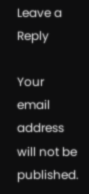Leave a Reply

Your email address will not be published.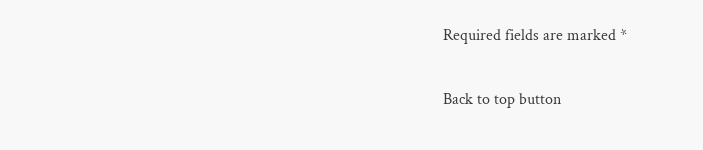Required fields are marked *

Back to top button